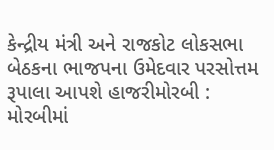કેન્દ્રીય મંત્રી અને રાજકોટ લોકસભા બેઠકના ભાજપના ઉમેદવાર પરસોત્તમ રૂપાલા આપશે હાજરીમોરબી : મોરબીમાં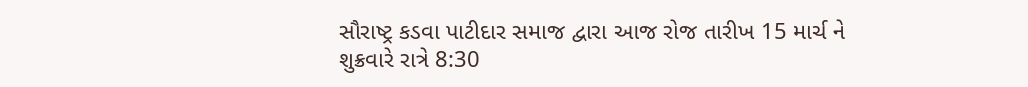સૌરાષ્ટ્ર કડવા પાટીદાર સમાજ દ્વારા આજ રોજ તારીખ 15 માર્ચ ને શુક્રવારે રાત્રે 8:30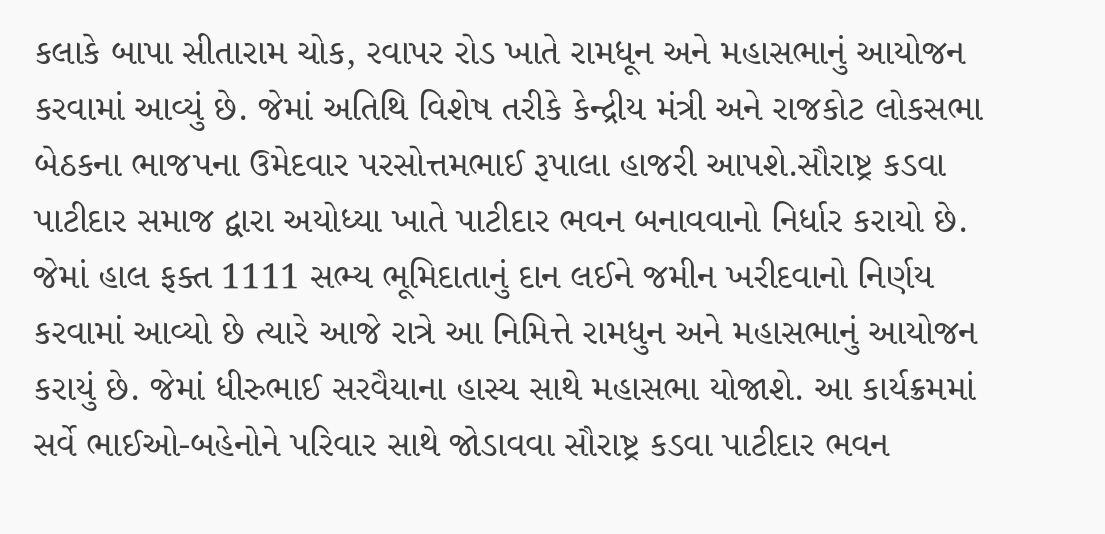કલાકે બાપા સીતારામ ચોક, રવાપર રોડ ખાતે રામધૂન અને મહાસભાનું આયોજન કરવામાં આવ્યું છે. જેમાં અતિથિ વિશેષ તરીકે કેન્દ્રીય મંત્રી અને રાજકોટ લોકસભા બેઠકના ભાજપના ઉમેદવાર પરસોત્તમભાઈ રૂપાલા હાજરી આપશે.સૌરાષ્ટ્ર કડવા પાટીદાર સમાજ દ્વારા અયોધ્યા ખાતે પાટીદાર ભવન બનાવવાનો નિર્ધાર કરાયો છે. જેમાં હાલ ફક્ત 1111 સભ્ય ભૂમિદાતાનું દાન લઈને જમીન ખરીદવાનો નિર્ણય કરવામાં આવ્યો છે ત્યારે આજે રાત્રે આ નિમિત્તે રામધુન અને મહાસભાનું આયોજન કરાયું છે. જેમાં ધીરુભાઈ સરવૈયાના હાસ્ય સાથે મહાસભા યોજાશે. આ કાર્યક્રમમાં સર્વે ભાઈઓ-બહેનોને પરિવાર સાથે જોડાવવા સૌરાષ્ટ્ર કડવા પાટીદાર ભવન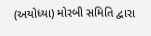(અયોધ્યા) મોરબી સમિતિ દ્વારા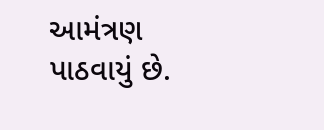આમંત્રણ પાઠવાયું છે.